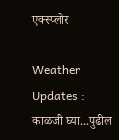एक्स्प्लोर

Weather Updates : काळजी घ्या...पुढील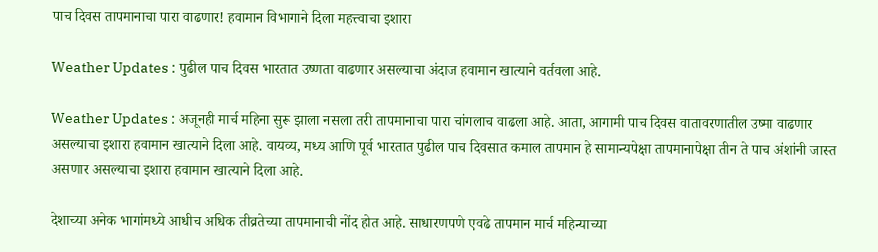पाच दिवस तापमानाचा पारा वाढणार! हवामान विभागाने दिला महत्त्वाचा इशारा

Weather Updates : पुढील पाच दिवस भारतात उष्णता वाढणार असल्याचा अंदाज हवामान खात्याने वर्तवला आहे.

Weather Updates : अजूनही मार्च महिना सुरू झाला नसला तरी तापमानाचा पारा चांगलाच वाढला आहे. आता, आगामी पाच दिवस वातावरणातील उष्मा वाढणार असल्याचा इशारा हवामान खात्याने दिला आहे. वायव्य, मध्य आणि पूर्व भारतात पुढील पाच दिवसात कमाल तापमान हे सामान्यपेक्षा तापमानापेक्षा तीन ते पाच अंशांनी जास्त असणार असल्याचा इशारा हवामान खात्याने दिला आहे.

देशाच्या अनेक भागांमध्ये आधीच अधिक तीव्रतेच्या तापमानाची नोंद होत आहे. साधारणपणे एवढे तापमान मार्च महिन्याच्या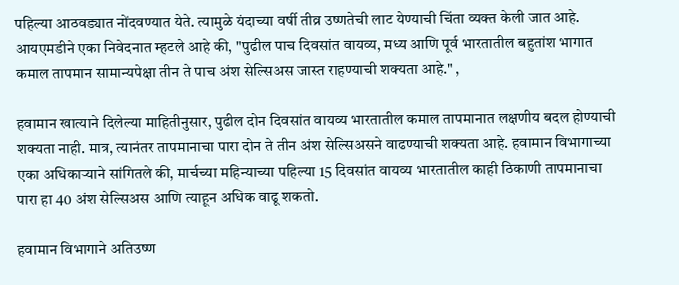पहिल्या आठवड्यात नोंदवण्यात येते. त्यामुळे यंदाच्या वर्षी तीव्र उष्णतेची लाट येण्याची चिंता व्यक्त केली जात आहे. आयएमडीने एका निवेदनात म्हटले आहे की, "पुढील पाच दिवसांत वायव्य, मध्य आणि पूर्व भारतातील बहुतांश भागात कमाल तापमान सामान्यपेक्षा तीन ते पाच अंश सेल्सिअस जास्त राहण्याची शक्यता आहे." ,

हवामान खात्याने दिलेल्या माहितीनुसार, पुढील दोन दिवसांत वायव्य भारतातील कमाल तापमानात लक्षणीय बदल होण्याची शक्यता नाही. मात्र, त्यानंतर तापमानाचा पारा दोन ते तीन अंश सेल्सिअसने वाढण्याची शक्यता आहे. हवामान विभागाच्या एका अधिकाऱ्याने सांगितले की, मार्चच्या महिन्याच्या पहिल्या 15 दिवसांत वायव्य भारतातील काही ठिकाणी तापमानाचा पारा हा 40 अंश सेल्सिअस आणि त्याहून अधिक वाढू शकतो.

हवामान विभागाने अतिउष्ण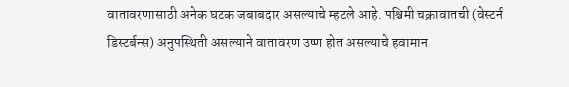वातावरणासाठी अनेक घटक जबाबदार असल्याचे म्हटले आहे. पश्चिमी चक्रावातची (वेस्टर्न डिस्टर्बन्स) अनुपस्थिती असल्याने वातावरण उष्ण होत असल्याचे हवामान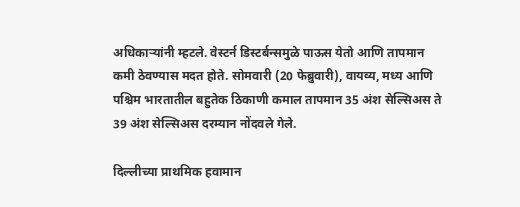अधिकाऱ्यांनी म्हटले. वेस्टर्न डिस्टर्बन्समुळे पाऊस येतो आणि तापमान कमी ठेवण्यास मदत होते. सोमवारी (20 फेब्रुवारी), वायव्य, मध्य आणि पश्चिम भारतातील बहुतेक ठिकाणी कमाल तापमान 35 अंश सेल्सिअस ते 39 अंश सेल्सिअस दरम्यान नोंदवले गेले.

दिल्लीच्या प्राथमिक हवामान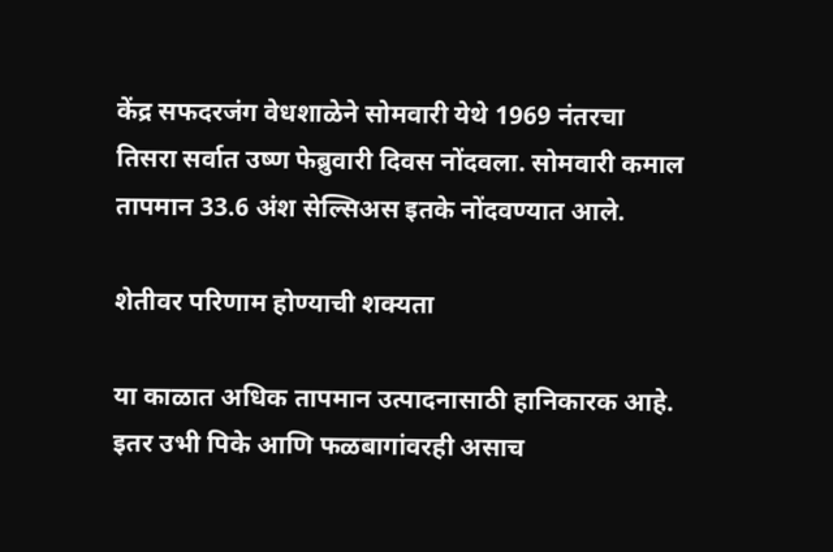केंद्र सफदरजंग वेधशाळेने सोमवारी येथे 1969 नंतरचा तिसरा सर्वात उष्ण फेब्रुवारी दिवस नोंदवला. सोमवारी कमाल तापमान 33.6 अंश सेल्सिअस इतके नोंदवण्यात आले.

शेतीवर परिणाम होण्याची शक्यता

या काळात अधिक तापमान उत्पादनासाठी हानिकारक आहे. इतर उभी पिके आणि फळबागांवरही असाच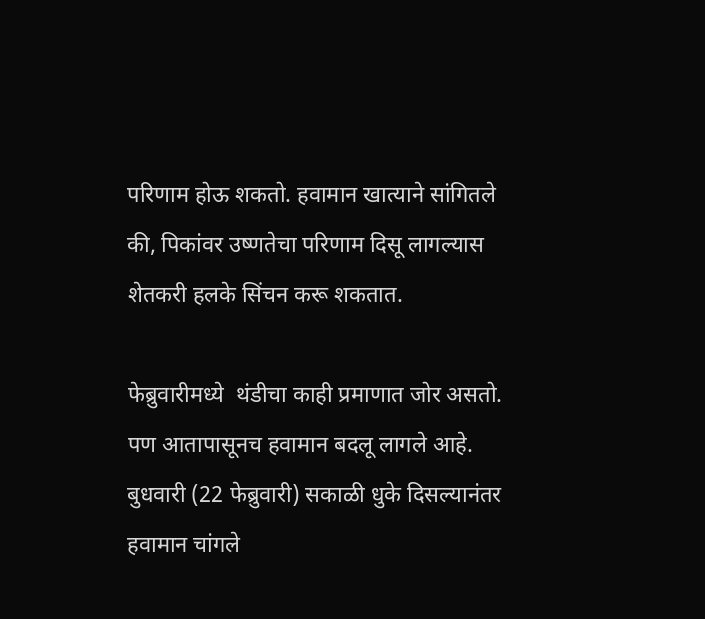परिणाम होऊ शकतो. हवामान खात्याने सांगितले की, पिकांवर उष्णतेचा परिणाम दिसू लागल्यास शेतकरी हलके सिंचन करू शकतात.

फेब्रुवारीमध्ये  थंडीचा काही प्रमाणात जोर असतो. पण आतापासूनच हवामान बदलू लागले आहे. बुधवारी (22 फेब्रुवारी) सकाळी धुके दिसल्यानंतर हवामान चांगले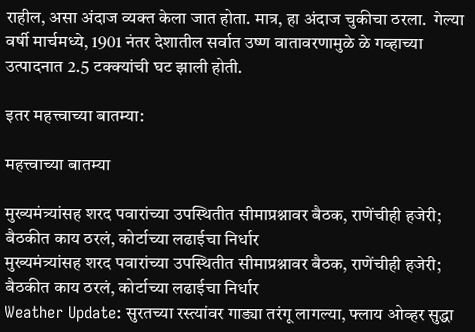राहील, असा अंदाज व्यक्त केला जात होता. मात्र, हा अंदाज चुकीचा ठरला.  गेल्या वर्षी मार्चमध्ये, 1901 नंतर देशातील सर्वात उष्ण वातावरणामुळे ळे गव्हाच्या उत्पादनात 2.5 टक्क्यांची घट झाली होती.

इतर महत्त्वाच्या बातम्या:

महत्त्वाच्या बातम्या

मुख्यमंत्र्यांसह शरद पवारांच्या उपस्थितीत सीमाप्रश्नावर बैठक, राणेंचीही हजेरी; बैठकीत काय ठरलं, कोर्टाच्या लढाईचा निर्धार
मुख्यमंत्र्यांसह शरद पवारांच्या उपस्थितीत सीमाप्रश्नावर बैठक, राणेंचीही हजेरी; बैठकीत काय ठरलं, कोर्टाच्या लढाईचा निर्धार
Weather Update: सुरतच्या रस्त्यांवर गाड्या तरंगू लागल्या, फ्लाय ओव्हर सुद्धा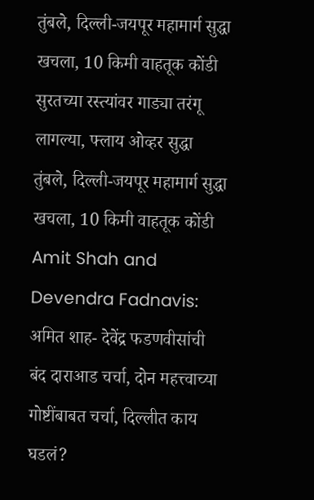तुंबले, दिल्ली-जयपूर महामार्ग सुद्धा खचला, 10 किमी वाहतूक कोंडी
सुरतच्या रस्त्यांवर गाड्या तरंगू लागल्या, फ्लाय ओव्हर सुद्धा तुंबले, दिल्ली-जयपूर महामार्ग सुद्धा खचला, 10 किमी वाहतूक कोंडी
Amit Shah and Devendra Fadnavis: अमित शाह- देवेंद्र फडणवीसांची बंद दाराआड चर्चा, दोन महत्त्वाच्या गोष्टींबाबत चर्चा, दिल्लीत काय घडलं?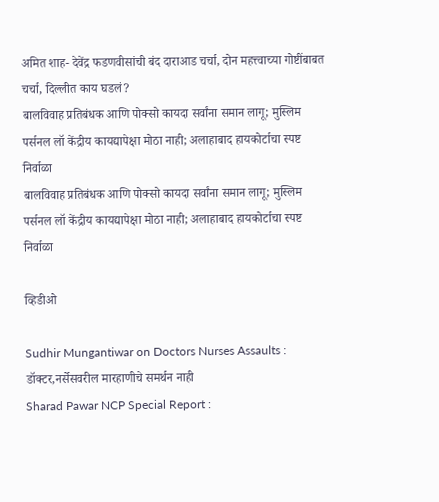अमित शाह- देवेंद्र फडणवीसांची बंद दाराआड चर्चा, दोन महत्त्वाच्या गोष्टींबाबत चर्चा, दिल्लीत काय घडलं?
बालविवाह प्रतिबंधक आणि पोक्सो कायदा सर्वांना समान लागू; मुस्लिम पर्सनल लॉ केंद्रीय कायद्यापेक्षा मोठा नाही; अलाहाबाद हायकोर्टाचा स्पष्ट निर्वाळा
बालविवाह प्रतिबंधक आणि पोक्सो कायदा सर्वांना समान लागू; मुस्लिम पर्सनल लॉ केंद्रीय कायद्यापेक्षा मोठा नाही; अलाहाबाद हायकोर्टाचा स्पष्ट निर्वाळा

व्हिडीओ

Sudhir Mungantiwar on Doctors Nurses Assaults : डॉक्टर,नर्सेसवरील मारहाणीचे समर्थन नाही
Sharad Pawar NCP Special Report :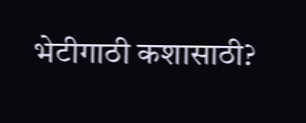भेटीगाठी कशासाठी?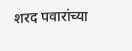शरद पवारांच्या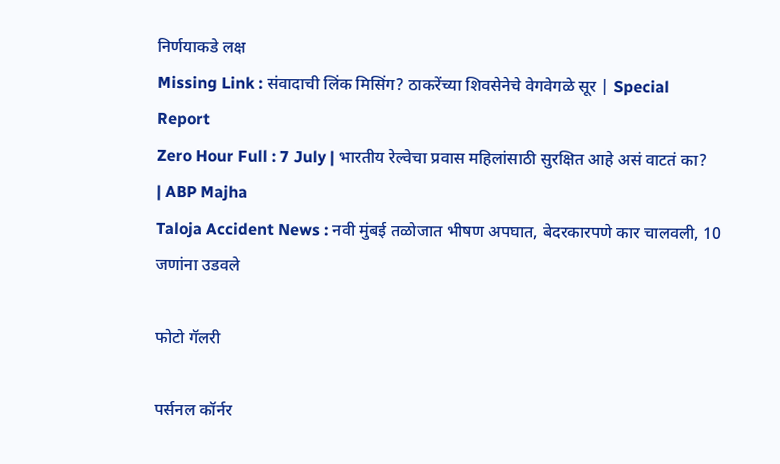निर्णयाकडे लक्ष
Missing Link : संवादाची लिंक मिसिंग? ठाकरेंच्या शिवसेनेचे वेगवेगळे सूर | Special Report
Zero Hour Full : 7 July | भारतीय रेल्वेचा प्रवास महिलांसाठी सुरक्षित आहे असं वाटतं का? | ABP Majha
Taloja Accident News : नवी मुंबई तळोजात भीषण अपघात, बेदरकारपणे कार चालवली, 10 जणांना उडवले

फोटो गॅलरी

पर्सनल कॉर्नर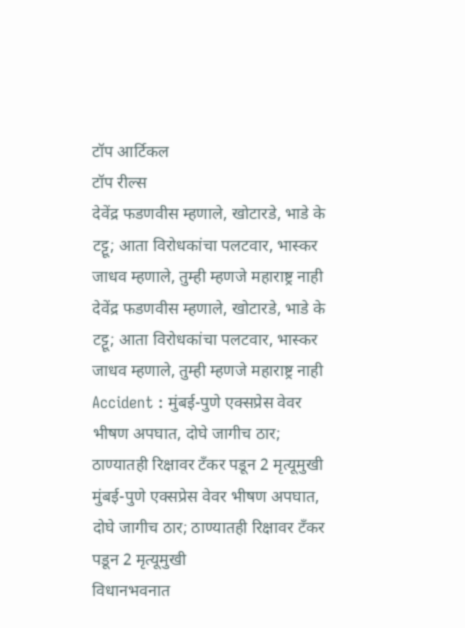टॉप आर्टिकल
टॉप रील्स
देवेंद्र फडणवीस म्हणाले, खोटारडे, भाडे के टट्टू; आता विरोधकांचा पलटवार, भास्कर जाधव म्हणाले, तुम्ही म्हणजे महाराष्ट्र नाही
देवेंद्र फडणवीस म्हणाले, खोटारडे, भाडे के टट्टू; आता विरोधकांचा पलटवार, भास्कर जाधव म्हणाले, तुम्ही म्हणजे महाराष्ट्र नाही
Accident : मुंबई-पुणे एक्सप्रेस वेवर भीषण अपघात, दोघे जागीच ठार; ठाण्यातही रिक्षावर टँकर पडून 2 मृत्यूमुखी
मुंबई-पुणे एक्सप्रेस वेवर भीषण अपघात, दोघे जागीच ठार; ठाण्यातही रिक्षावर टँकर पडून 2 मृत्यूमुखी
विधानभवनात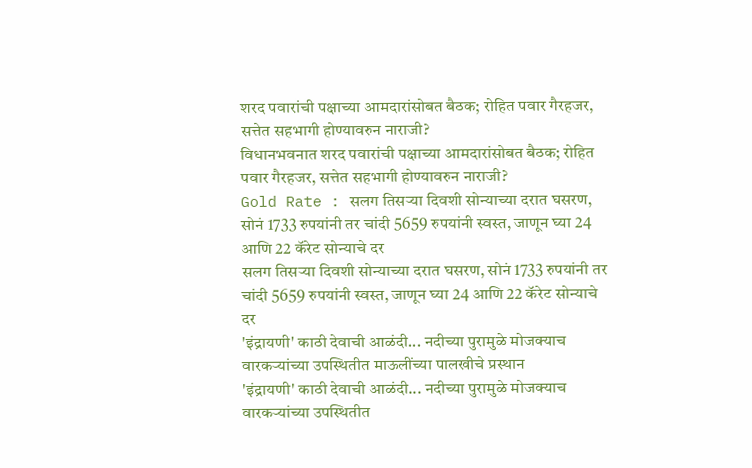शरद पवारांची पक्षाच्या आमदारांसोबत बैठक; रोहित पवार गैरहजर, सत्तेत सहभागी होण्यावरुन नाराजी?
विधानभवनात शरद पवारांची पक्षाच्या आमदारांसोबत बैठक; रोहित पवार गैरहजर, सत्तेत सहभागी होण्यावरुन नाराजी?
Gold Rate : सलग तिसऱ्या दिवशी सोन्याच्या दरात घसरण, सोनं 1733 रुपयांनी तर चांदी 5659 रुपयांनी स्वस्त, जाणून घ्या 24 आणि 22 कॅरेट सोन्याचे दर
सलग तिसऱ्या दिवशी सोन्याच्या दरात घसरण, सोनं 1733 रुपयांनी तर चांदी 5659 रुपयांनी स्वस्त, जाणून घ्या 24 आणि 22 कॅरेट सोन्याचे दर
'इंद्रायणी' काठी देवाची आळंदी... नदीच्या पुरामुळे मोजक्याच वारकऱ्यांच्या उपस्थितीत माऊलींच्या पालखीचे प्रस्थान
'इंद्रायणी' काठी देवाची आळंदी... नदीच्या पुरामुळे मोजक्याच वारकऱ्यांच्या उपस्थितीत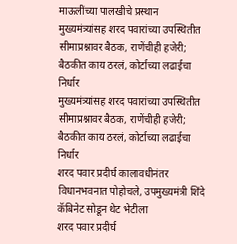माऊलींच्या पालखीचे प्रस्थान
मुख्यमंत्र्यांसह शरद पवारांच्या उपस्थितीत सीमाप्रश्नावर बैठक, राणेंचीही हजेरी; बैठकीत काय ठरलं, कोर्टाच्या लढाईचा निर्धार
मुख्यमंत्र्यांसह शरद पवारांच्या उपस्थितीत सीमाप्रश्नावर बैठक, राणेंचीही हजेरी; बैठकीत काय ठरलं, कोर्टाच्या लढाईचा निर्धार
शरद पवार प्रदीर्घ कालावधीनंतर विधानभवनात पोहोचले, उपमुख्यमंत्री शिंदे कॅबिनेट सोडून थेट भेटीला
शरद पवार प्रदीर्घ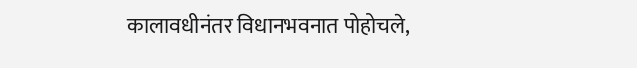कालावधीनंतर विधानभवनात पोहोचले,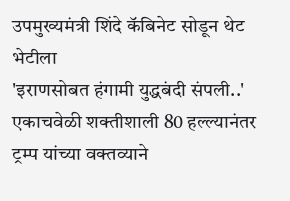उपमुख्यमंत्री शिंदे कॅबिनेट सोडून थेट भेटीला
'इराणसोबत हंगामी युद्धबंदी संपली..' एकाचवेळी शक्तीशाली 80 हल्ल्यानंतर ट्रम्प यांच्या वक्तव्याने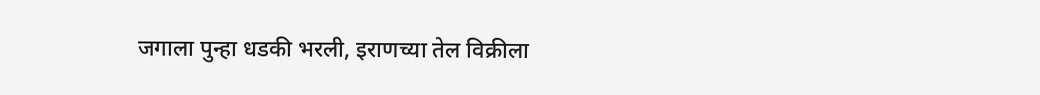जगाला पुन्हा धडकी भरली, इराणच्या तेल विक्रीला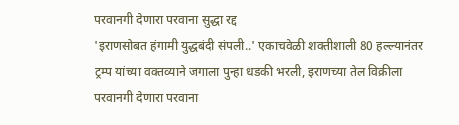परवानगी देणारा परवाना सुद्धा रद्द
'इराणसोबत हंगामी युद्धबंदी संपली..' एकाचवेळी शक्तीशाली 80 हल्ल्यानंतर ट्रम्प यांच्या वक्तव्याने जगाला पुन्हा धडकी भरली, इराणच्या तेल विक्रीला परवानगी देणारा परवाना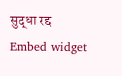सुद्धा रद्द
Embed widget